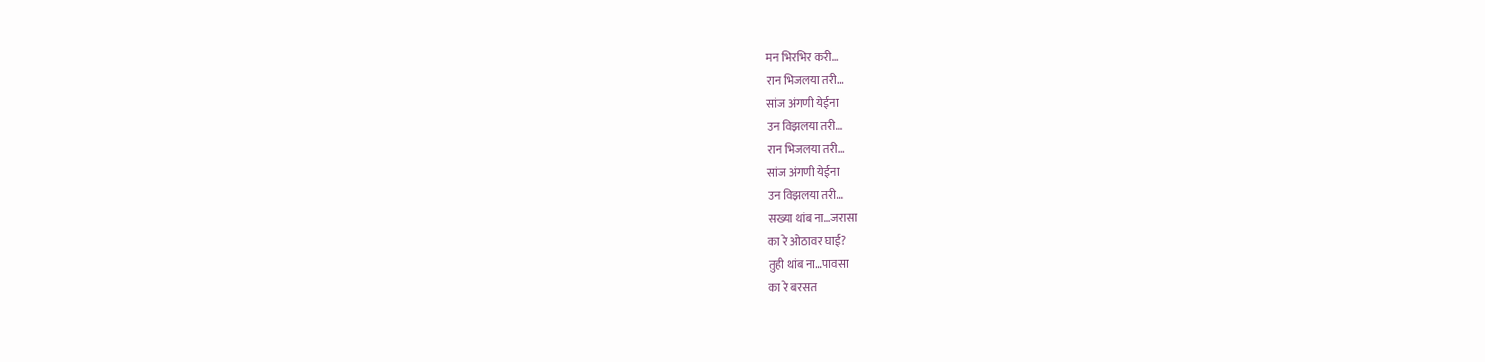मन भिरभिर करी…
रान भिजलया तरी…
सांज अंगणी येईना
उन विझलया तरी…
रान भिजलया तरी…
सांज अंगणी येईना
उन विझलया तरी…
सख्या थांब ना…जरासा
का रे ओठावर घाई?
तुही थांब ना…पावसा
का रे बरसत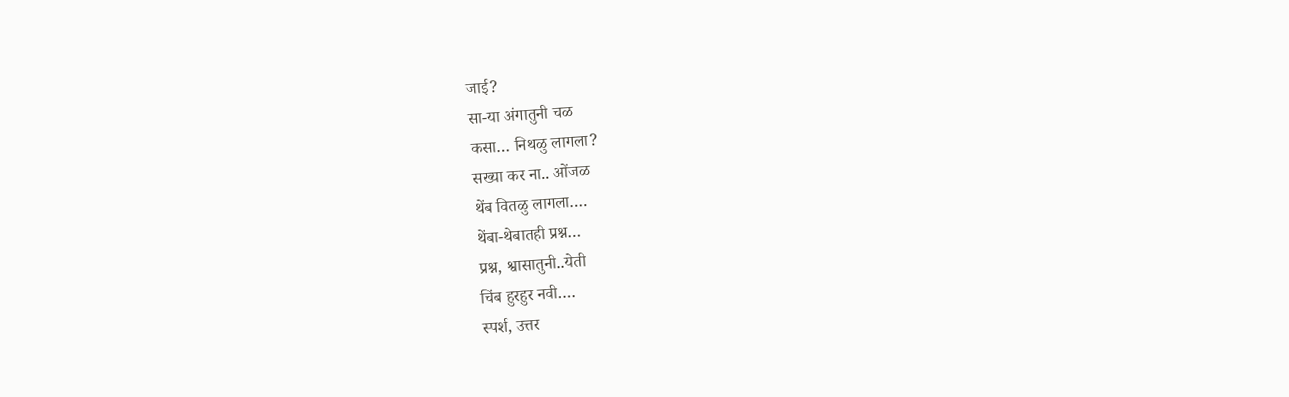जाई?
सा-या अंगातुनी चळ
कसा… निथळु लागला?
सख्या कर ना.. ओंजळ
थेंब वितळु लागला….
थेंबा-थेबातही प्रश्न…
प्रश्न, श्वासातुनी..येती
चिंब हुरहुर नवी….
स्पर्श, उत्तर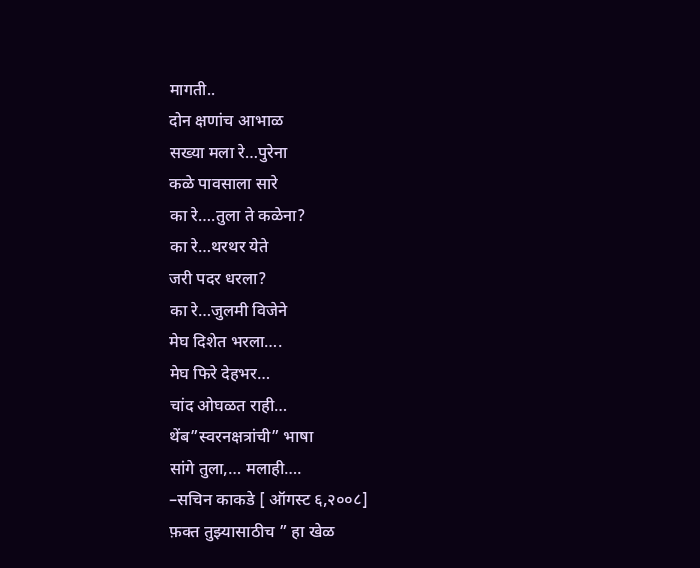मागती..
दोन क्षणांच आभाळ
सख्या मला रे…पुरेना
कळे पावसाला सारे
का रे….तुला ते कळेना?
का रे…थरथर येते
जरी पदर धरला?
का रे…जुलमी विजेने
मेघ दिशेत भरला….
मेघ फिरे देहभर…
चांद ओघळत राही…
थेंब”स्वरनक्षत्रांची” भाषा
सांगे तुला,… मलाही….
–सचिन काकडे [ ऑगस्ट ६,२००८]
फ़क्त तुझ्यासाठीच ” हा खेळ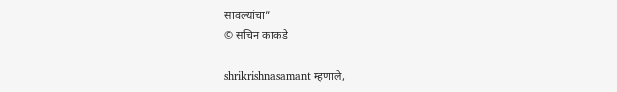सावल्यांचा”
© सचिन काकडे

shrikrishnasamant म्हणाले,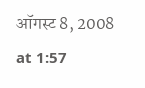ऑगस्ट 8, 2008 at 1:57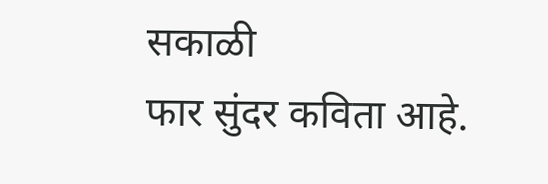सकाळी
फार सुंदर कविता आहे.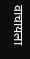वाचायला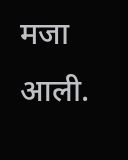मजा आली.